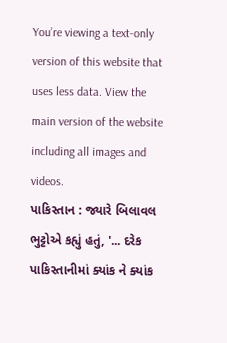You’re viewing a text-only version of this website that uses less data. View the main version of the website including all images and videos.
પાકિસ્તાન : જ્યારે બિલાવલ ભુટ્ટોએ કહ્યું હતું, '... દરેક પાકિસ્તાનીમાં ક્યાંક ને ક્યાંક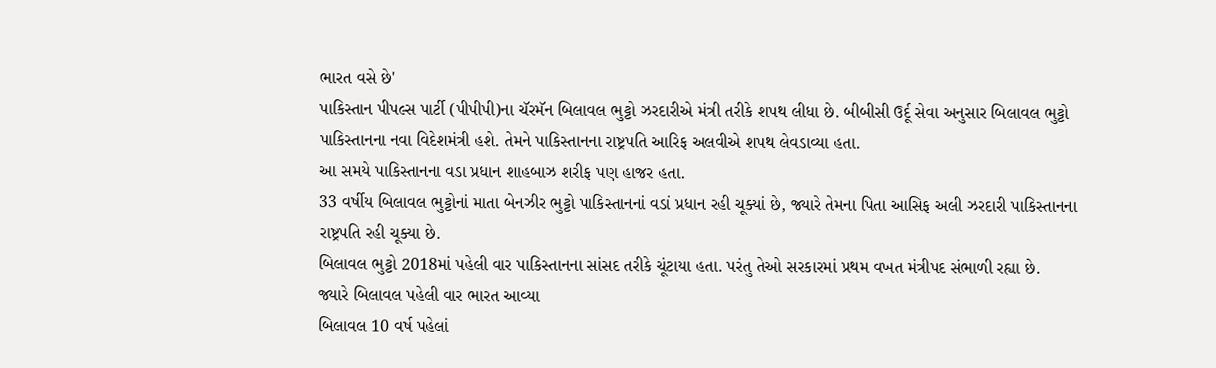ભારત વસે છે'
પાકિસ્તાન પીપલ્સ પાર્ટી (પીપીપી)ના ચૅરમૅન બિલાવલ ભુટ્ટો ઝરદારીએ મંત્રી તરીકે શપથ લીધા છે. બીબીસી ઉર્દૂ સેવા અનુસાર બિલાવલ ભુટ્ટો પાકિસ્તાનના નવા વિદેશમંત્રી હશે. તેમને પાકિસ્તાનના રાષ્ટ્રપતિ આરિફ અલવીએ શપથ લેવડાવ્યા હતા.
આ સમયે પાકિસ્તાનના વડા પ્રધાન શાહબાઝ શરીફ પણ હાજર હતા.
33 વર્ષીય બિલાવલ ભુટ્ટોનાં માતા બેનઝીર ભુટ્ટો પાકિસ્તાનનાં વડાં પ્રધાન રહી ચૂક્યાં છે, જ્યારે તેમના પિતા આસિફ અલી ઝરદારી પાકિસ્તાનના રાષ્ટ્રપતિ રહી ચૂક્યા છે.
બિલાવલ ભુટ્ટો 2018માં પહેલી વાર પાકિસ્તાનના સાંસદ તરીકે ચૂંટાયા હતા. પરંતુ તેઓ સરકારમાં પ્રથમ વખત મંત્રીપદ સંભાળી રહ્યા છે.
જ્યારે બિલાવલ પહેલી વાર ભારત આવ્યા
બિલાવલ 10 વર્ષ પહેલાં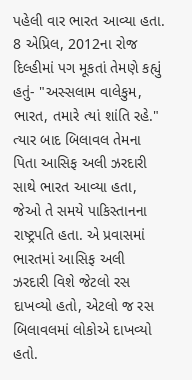પહેલી વાર ભારત આવ્યા હતા. 8 એપ્રિલ, 2012ના રોજ દિલ્હીમાં પગ મૂકતાં તેમણે કહ્યું હતું- "અસ્સલામ વાલેકુમ, ભારત, તમારે ત્યાં શાંતિ રહે."
ત્યાર બાદ બિલાવલ તેમના પિતા આસિફ અલી ઝરદારી સાથે ભારત આવ્યા હતા, જેઓ તે સમયે પાકિસ્તાનના રાષ્ટ્રપતિ હતા. એ પ્રવાસમાં ભારતમાં આસિફ અલી ઝરદારી વિશે જેટલો રસ દાખવ્યો હતો, એટલો જ રસ બિલાવલમાં લોકોએ દાખવ્યો હતો.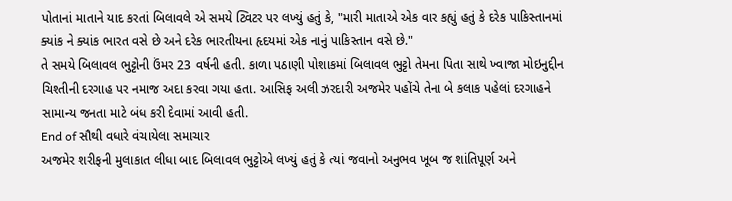પોતાનાં માતાને યાદ કરતાં બિલાવલે એ સમયે ટ્વિટર પર લખ્યું હતું કે, "મારી માતાએ એક વાર કહ્યું હતું કે દરેક પાકિસ્તાનમાં ક્યાંક ને ક્યાંક ભારત વસે છે અને દરેક ભારતીયના હૃદયમાં એક નાનું પાકિસ્તાન વસે છે."
તે સમયે બિલાવલ ભુટ્ટોની ઉંમર 23 વર્ષની હતી. કાળા પઠાણી પોશાકમાં બિલાવલ ભુટ્ટો તેમના પિતા સાથે ખ્વાજા મોઇનુદ્દીન ચિશ્તીની દરગાહ પર નમાજ અદા કરવા ગયા હતા. આસિફ અલી ઝરદારી અજમેર પહોંચે તેના બે કલાક પહેલાં દરગાહને સામાન્ય જનતા માટે બંધ કરી દેવામાં આવી હતી.
End of સૌથી વધારે વંચાયેલા સમાચાર
અજમેર શરીફની મુલાકાત લીધા બાદ બિલાવલ ભુટ્ટોએ લખ્યું હતું કે ત્યાં જવાનો અનુભવ ખૂબ જ શાંતિપૂર્ણ અને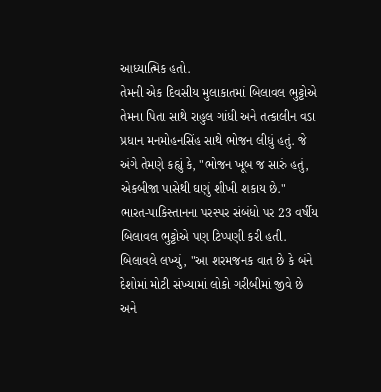આધ્યાત્મિક હતો.
તેમની એક દિવસીય મુલાકાતમાં બિલાવલ ભુટ્ટોએ તેમના પિતા સાથે રાહુલ ગાંધી અને તત્કાલીન વડા પ્રધાન મનમોહનસિંહ સાથે ભોજન લીધું હતું. જે અંગે તેમણે કહ્યું કે, "ભોજન ખૂબ જ સારું હતું, એકબીજા પાસેથી ઘણું શીખી શકાય છે."
ભારત-પાકિસ્તાનના પરસ્પર સંબંધો પર 23 વર્ષીય બિલાવલ ભુટ્ટોએ પણ ટિપ્પણી કરી હતી.
બિલાવલે લખ્યું, "આ શરમજનક વાત છે કે બંને દેશોમાં મોટી સંખ્યામાં લોકો ગરીબીમાં જીવે છે અને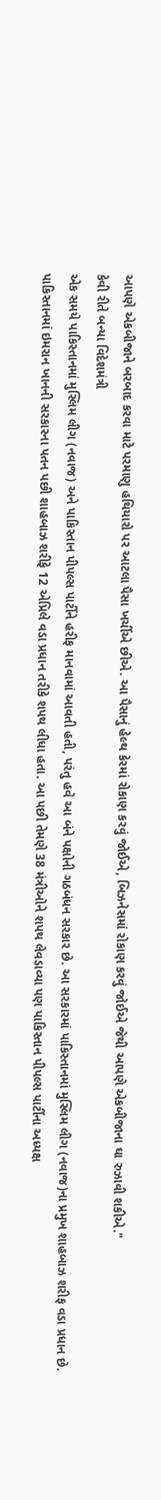આપણે એકબીજાને બરબાદ કરવા માટે પરમાણુ હથિયારો પર આટલા પૈસા ખર્ચીએ છીએ. આ પૈસાનું હેલ્થ કેરમાં રોકાણ કરવું જોઈએ, બિઝનેસમાં રોકાણ કરવું જોઈએ જેથી આપણે એકબીજાના ઘા રુઝાવી શકીએ."
કેવી રીતે બન્યા વિદેશમંત્રી
એક સમયે પાકિસ્તાનમાં મુસ્લિમ લીગ (નવાજ) અને પાકિસ્તાન પીપલ્સ પાર્ટીને હરીફ માનવામાં આવતી હતી, પરંતુ હવે આ બંને પક્ષોની ગઠબંધન સરકાર છે. આ સરકારમાં પાકિસ્તાનમાં મુસ્લિમ લીગ (નવાજ)ના પ્રમુખ શાહબાઝ શરીફ વડા પ્રધાન છે.
પાકિસ્તાનમાં ઇમરાન ખાનની સરકારના પતન પછી શાહબાઝ શરીફે 12 એપ્રિલે વડા પ્રધાન તરીકે શપથ લીધા હતા. આ પછી તેમણે 38 મંત્રીઓને શપથ લેવડાવ્યા પણ પાકિસ્તાન પીપલ્સ પાર્ટીના અધ્યક્ષ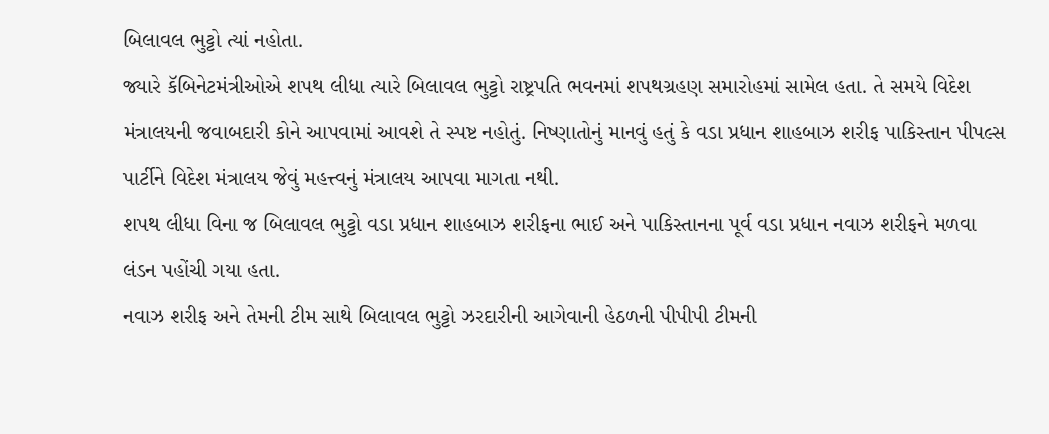બિલાવલ ભુટ્ટો ત્યાં નહોતા.
જ્યારે કૅબિનેટમંત્રીઓએ શપથ લીધા ત્યારે બિલાવલ ભુટ્ટો રાષ્ટ્રપતિ ભવનમાં શપથગ્રહણ સમારોહમાં સામેલ હતા. તે સમયે વિદેશ મંત્રાલયની જવાબદારી કોને આપવામાં આવશે તે સ્પષ્ટ નહોતું. નિષ્ણાતોનું માનવું હતું કે વડા પ્રધાન શાહબાઝ શરીફ પાકિસ્તાન પીપલ્સ પાર્ટીને વિદેશ મંત્રાલય જેવું મહત્ત્વનું મંત્રાલય આપવા માગતા નથી.
શપથ લીધા વિના જ બિલાવલ ભુટ્ટો વડા પ્રધાન શાહબાઝ શરીફના ભાઈ અને પાકિસ્તાનના પૂર્વ વડા પ્રધાન નવાઝ શરીફને મળવા લંડન પહોંચી ગયા હતા.
નવાઝ શરીફ અને તેમની ટીમ સાથે બિલાવલ ભુટ્ટો ઝરદારીની આગેવાની હેઠળની પીપીપી ટીમની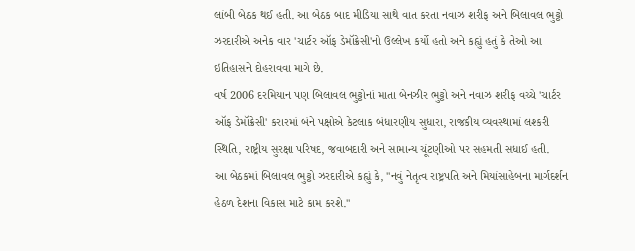લાંબી બેઠક થઈ હતી. આ બેઠક બાદ મીડિયા સાથે વાત કરતા નવાઝ શરીફ અને બિલાવલ ભુટ્ટો ઝરદારીએ અનેક વાર 'ચાર્ટર ઑફ ડેમૉક્રેસી'નો ઉલ્લેખ કર્યો હતો અને કહ્યું હતું કે તેઓ આ ઇતિહાસને દોહરાવવા માગે છે.
વર્ષ 2006 દરમિયાન પણ બિલાવલ ભુટ્ટોનાં માતા બેનઝીર ભુટ્ટો અને નવાઝ શરીફ વચ્ચે 'ચાર્ટર ઑફ ડેમૉક્રેસી' કરારમાં બંને પક્ષોએ કેટલાક બંધારણીય સુધારા, રાજકીય વ્યવસ્થામાં લશ્કરી સ્થિતિ, રાષ્ટ્રીય સુરક્ષા પરિષદ, જવાબદારી અને સામાન્ય ચૂંટણીઓ પર સહમતી સધાઈ હતી.
આ બેઠકમાં બિલાવલ ભુટ્ટો ઝરદારીએ કહ્યું કે, "નવું નેતૃત્વ રાષ્ટ્રપતિ અને મિયાંસાહેબના માર્ગદર્શન હેઠળ દેશના વિકાસ માટે કામ કરશે."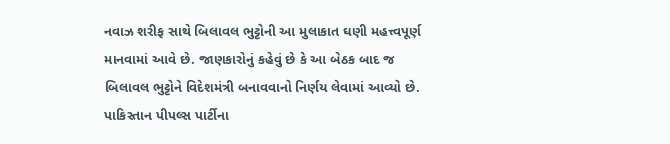નવાઝ શરીફ સાથે બિલાવલ ભુટ્ટોની આ મુલાકાત ઘણી મહત્ત્વપૂર્ણ માનવામાં આવે છે. જાણકારોનું કહેવું છે કે આ બેઠક બાદ જ બિલાવલ ભુટ્ટોને વિદેશમંત્રી બનાવવાનો નિર્ણય લેવામાં આવ્યો છે.
પાકિસ્તાન પીપલ્સ પાર્ટીના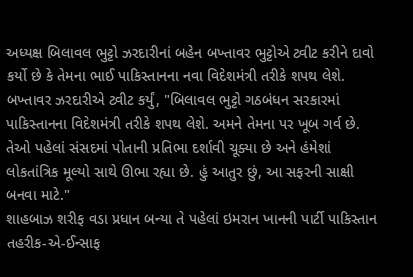અધ્યક્ષ બિલાવલ ભુટ્ટો ઝરદારીનાં બહેન બખ્તાવર ભુટ્ટોએ ટ્વીટ કરીને દાવો કર્યો છે કે તેમના ભાઈ પાકિસ્તાનના નવા વિદેશમંત્રી તરીકે શપથ લેશે.
બખ્તાવર ઝરદારીએ ટ્વીટ કર્યું, "બિલાવલ ભુટ્ટો ગઠબંધન સરકારમાં પાકિસ્તાનના વિદેશમંત્રી તરીકે શપથ લેશે. અમને તેમના પર ખૂબ ગર્વ છે. તેઓ પહેલાં સંસદમાં પોતાની પ્રતિભા દર્શાવી ચૂક્યા છે અને હંમેશાં લોકતાંત્રિક મૂલ્યો સાથે ઊભા રહ્યા છે. હું આતુર છું, આ સફરની સાક્ષી બનવા માટે."
શાહબાઝ શરીફ વડા પ્રધાન બન્યા તે પહેલાં ઇમરાન ખાનની પાર્ટી પાકિસ્તાન તહરીક-એ-ઈન્સાફ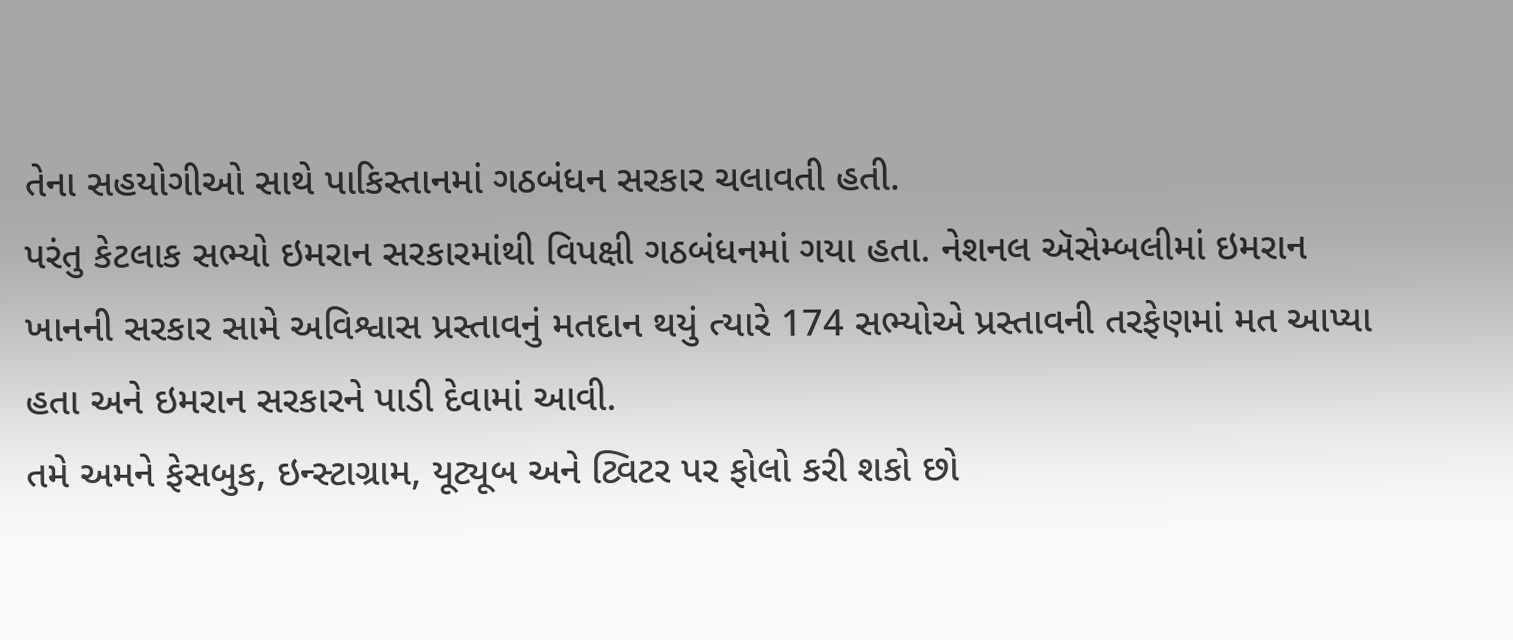તેના સહયોગીઓ સાથે પાકિસ્તાનમાં ગઠબંધન સરકાર ચલાવતી હતી.
પરંતુ કેટલાક સભ્યો ઇમરાન સરકારમાંથી વિપક્ષી ગઠબંધનમાં ગયા હતા. નેશનલ ઍસેમ્બલીમાં ઇમરાન ખાનની સરકાર સામે અવિશ્વાસ પ્રસ્તાવનું મતદાન થયું ત્યારે 174 સભ્યોએ પ્રસ્તાવની તરફેણમાં મત આપ્યા હતા અને ઇમરાન સરકારને પાડી દેવામાં આવી.
તમે અમને ફેસબુક, ઇન્સ્ટાગ્રામ, યૂટ્યૂબ અને ટ્વિટર પર ફોલો કરી શકો છો